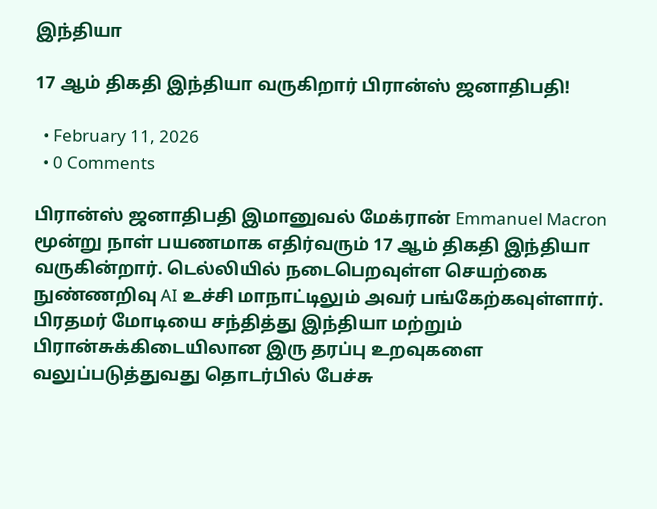இந்தியா

17 ஆம் திகதி இந்தியா வருகிறார் பிரான்ஸ் ஜனாதிபதி!

  • February 11, 2026
  • 0 Comments

பிரான்ஸ் ஜனாதிபதி இமானுவல் மேக்ரான் Emmanuel Macron மூன்று நாள் பயணமாக எதிர்வரும் 17 ஆம் திகதி இந்தியா வருகின்றார். டெல்லியில் நடைபெறவுள்ள செயற்கை நுண்ணறிவு AI உச்சி மாநாட்டிலும் அவர் பங்கேற்கவுள்ளார். பிரதமர் மோடியை சந்தித்து இந்தியா மற்றும் பிரான்சுக்கிடையிலான இரு தரப்பு உறவுகளை வலுப்படுத்துவது தொடர்பில் பேச்சு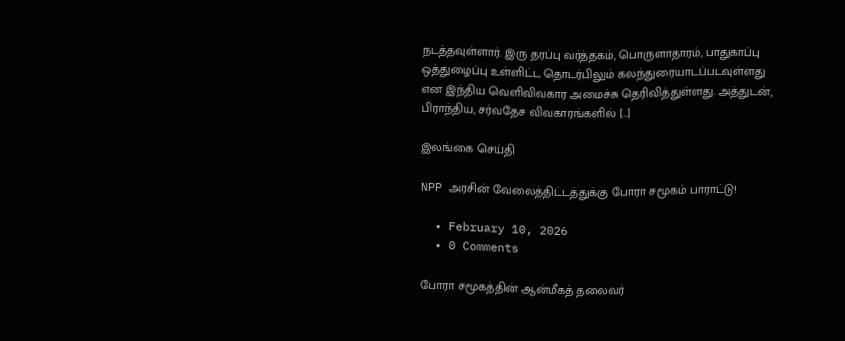நடத்தவுள்ளார். இரு தரப்பு வர்த்தகம், பொருளாதாரம், பாதுகாப்பு ஒத்துழைப்பு உள்ளிட்ட தொடர்பிலும் கலந்துரையாடப்படவுள்ளது என இந்திய வெளிவிவகார அமைச்சு தெரிவித்துள்ளது. அத்துடன், பிராந்திய, சர்வதேச விவகாரங்களில் […]

இலங்கை செய்தி

NPP அரசின் வேலைத்திட்டத்துக்கு போரா சமூகம் பாராட்டு!

  • February 10, 2026
  • 0 Comments

போரா சமூகத்தின் ஆன்மீகத் தலைவர்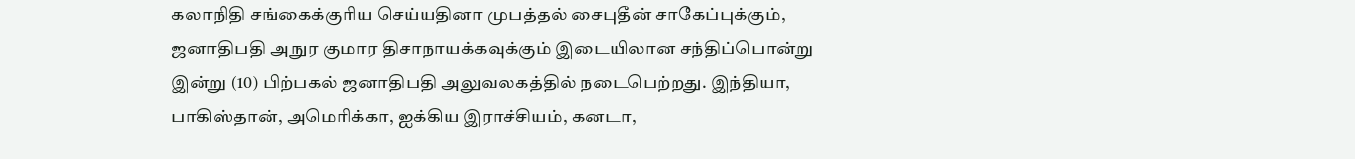கலாநிதி சங்கைக்குரிய செய்யதினா முபத்தல் சைபுதீன் சாகேப்புக்கும், ஜனாதிபதி அநுர குமார திசாநாயக்கவுக்கும் இடையிலான சந்திப்பொன்று இன்று (10) பிற்பகல் ஜனாதிபதி அலுவலகத்தில் நடைபெற்றது. இந்தியா, பாகிஸ்தான், அமெரிக்கா, ஐக்கிய இராச்சியம், கனடா,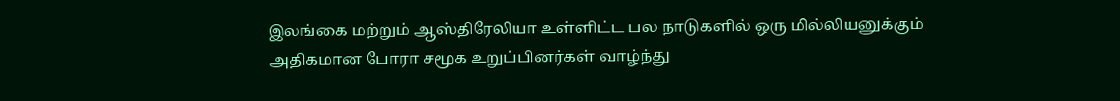இலங்கை மற்றும் ஆஸ்திரேலியா உள்ளிட்ட பல நாடுகளில் ஒரு மில்லியனுக்கும் அதிகமான போரா சமூக உறுப்பினர்கள் வாழ்ந்து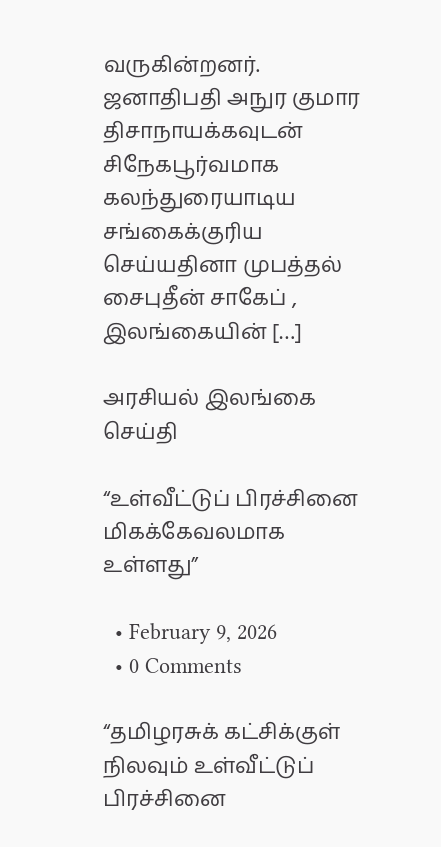வருகின்றனர். ஜனாதிபதி அநுர குமார திசாநாயக்கவுடன் சிநேகபூர்வமாக கலந்துரையாடிய சங்கைக்குரிய செய்யதினா முபத்தல் சைபுதீன் சாகேப் , இலங்கையின் […]

அரசியல் இலங்கை செய்தி

“உள்வீட்டுப் பிரச்சினை மிகக்கேவலமாக உள்ளது”

  • February 9, 2026
  • 0 Comments

“தமிழரசுக் கட்சிக்குள் நிலவும் உள்வீட்டுப் பிரச்சினை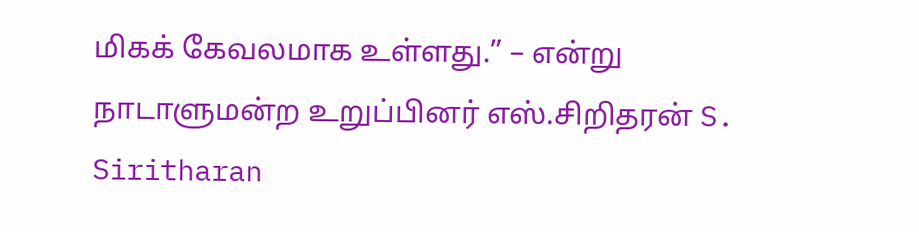மிகக் கேவலமாக உள்ளது.” – என்று நாடாளுமன்ற உறுப்பினர் எஸ்.சிறிதரன் S. Siritharan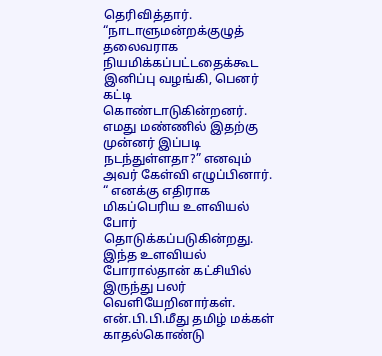தெரிவித்தார். “நாடாளுமன்றக்குழுத் தலைவராக நியமிக்கப்பட்டதைக்கூட இனிப்பு வழங்கி, பெனர் கட்டி கொண்டாடுகின்றனர். எமது மண்ணில் இதற்கு முன்னர் இப்படி நடந்துள்ளதா?” எனவும் அவர் கேள்வி எழுப்பினார். “ எனக்கு எதிராக மிகப்பெரிய உளவியல் போர் தொடுக்கப்படுகின்றது. இந்த உளவியல் போரால்தான் கட்சியில் இருந்து பலர் வெளியேறினார்கள். என்.பி.பி.மீது தமிழ் மக்கள் காதல்கொண்டு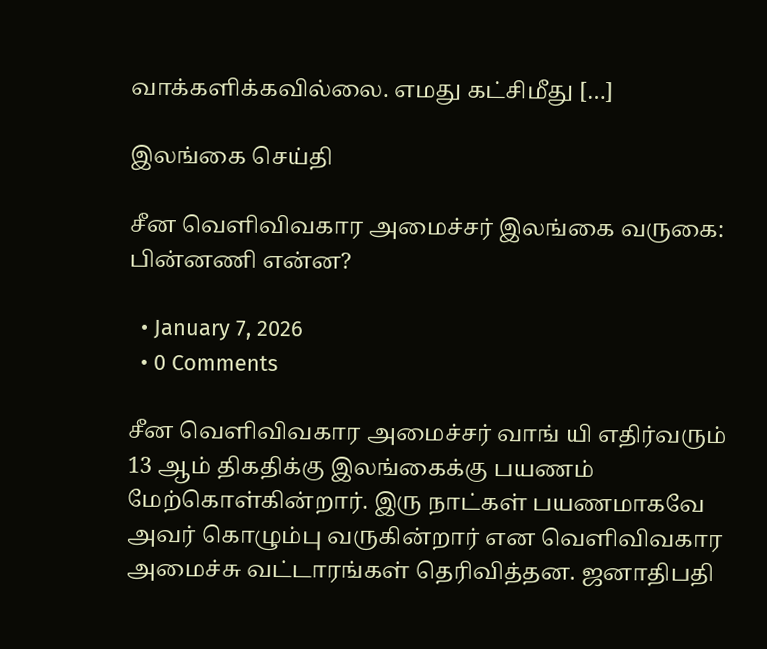வாக்களிக்கவில்லை. எமது கட்சிமீது […]

இலங்கை செய்தி

சீன வெளிவிவகார அமைச்சர் இலங்கை வருகை: பின்னணி என்ன?

  • January 7, 2026
  • 0 Comments

சீன வெளிவிவகார அமைச்சர் வாங் யி எதிர்வரும் 13 ஆம் திகதிக்கு இலங்கைக்கு பயணம் மேற்கொள்கின்றார். இரு நாட்கள் பயணமாகவே அவர் கொழும்பு வருகின்றார் என வெளிவிவகார அமைச்சு வட்டாரங்கள் தெரிவித்தன. ஜனாதிபதி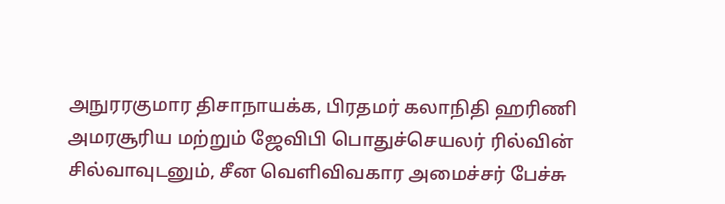அநுரரகுமார திசாநாயக்க, பிரதமர் கலாநிதி ஹரிணி அமரசூரிய மற்றும் ஜேவிபி பொதுச்செயலர் ரில்வின் சில்வாவுடனும், சீன வெளிவிவகார அமைச்சர் பேச்சு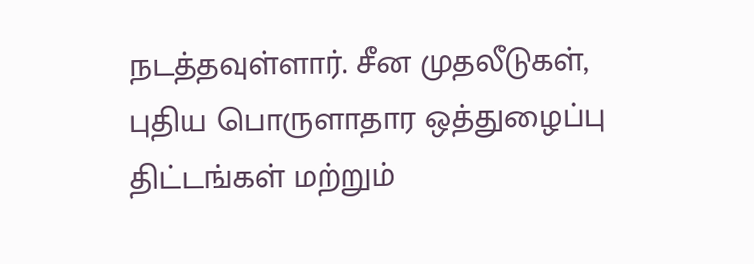நடத்தவுள்ளார். சீன முதலீடுகள், புதிய பொருளாதார ஒத்துழைப்பு திட்டங்கள் மற்றும்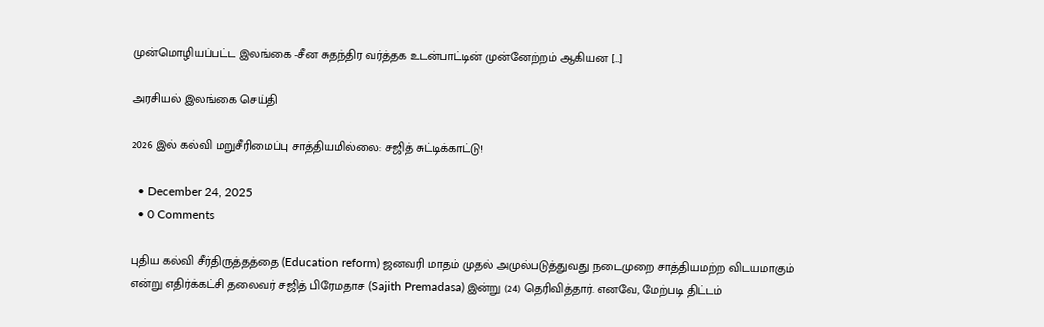முன்மொழியப்பட்ட இலங்கை -சீன சுதந்திர வர்த்தக உடன்பாட்டின் முன்னேற்றம் ஆகியன […]

அரசியல் இலங்கை செய்தி

2026 இல் கல்வி மறுசீரிமைப்பு சாத்தியமில்லை: சஜித் சுட்டிக்காட்டு!

  • December 24, 2025
  • 0 Comments

புதிய கல்வி சீர்திருத்தத்தை (Education reform) ஜனவரி மாதம் முதல் அமுல்படுத்துவது நடைமுறை சாத்தியமற்ற விடயமாகும் என்று எதிர்க்கட்சி தலைவர் சஜித் பிரேமதாச (Sajith Premadasa) இன்று (24) தெரிவித்தார். எனவே, மேற்படி திட்டம்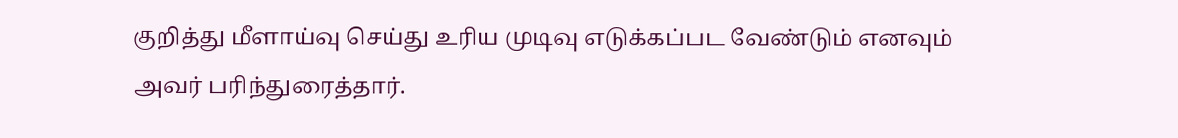குறித்து மீளாய்வு செய்து உரிய முடிவு எடுக்கப்பட வேண்டும் எனவும் அவர் பரிந்துரைத்தார்.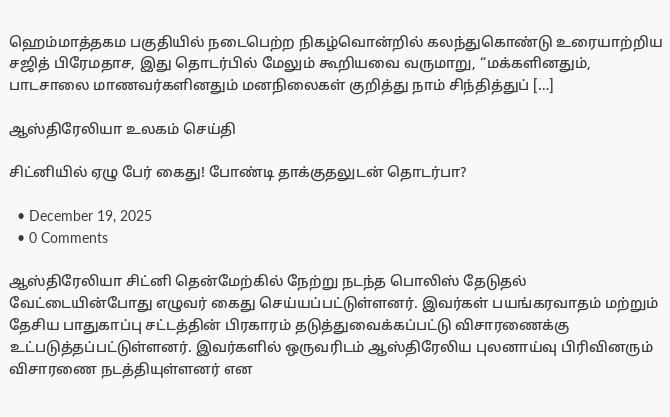ஹெம்மாத்தகம பகுதியில் நடைபெற்ற நிகழ்வொன்றில் கலந்துகொண்டு உரையாற்றிய சஜித் பிரேமதாச, இது தொடர்பில் மேலும் கூறியவை வருமாறு, “மக்களினதும், பாடசாலை மாணவர்களினதும் மனநிலைகள் குறித்து நாம் சிந்தித்துப் […]

ஆஸ்திரேலியா உலகம் செய்தி

சிட்னியில் ஏழு பேர் கைது! போண்டி தாக்குதலுடன் தொடர்பா?

  • December 19, 2025
  • 0 Comments

ஆஸ்திரேலியா சிட்னி தென்மேற்கில் நேற்று நடந்த பொலிஸ் தேடுதல் வேட்டையின்போது எழுவர் கைது செய்யப்பட்டுள்ளனர். இவர்கள் பயங்கரவாதம் மற்றும் தேசிய பாதுகாப்பு சட்டத்தின் பிரகாரம் தடுத்துவைக்கப்பட்டு விசாரணைக்கு உட்படுத்தப்பட்டுள்ளனர். இவர்களில் ஒருவரிடம் ஆஸ்திரேலிய புலனாய்வு பிரிவினரும் விசாரணை நடத்தியுள்ளனர் என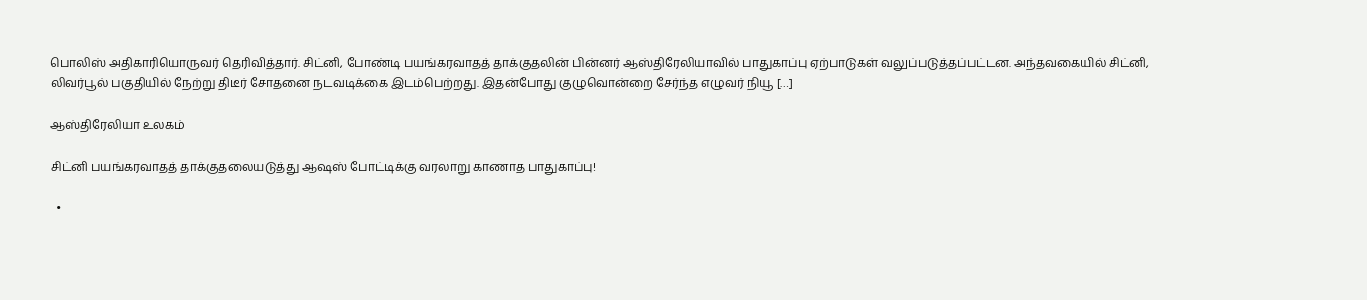பொலிஸ் அதிகாரியொருவர் தெரிவித்தார். சிட்னி, போண்டி பயங்கரவாதத் தாக்குதலின் பின்னர் ஆஸ்திரேலியாவில் பாதுகாப்பு ஏற்பாடுகள் வலுப்படுத்தப்பட்டன. அந்தவகையில் சிட்னி, லிவர்பூல் பகுதியில் நேற்று திடீர் சோதனை நடவடிக்கை இடம்பெற்றது. இதன்போது குழுவொன்றை சேர்ந்த எழுவர் நியூ […]

ஆஸ்திரேலியா உலகம்

சிட்னி பயங்கரவாதத் தாக்குதலையடுத்து ஆஷஸ் போட்டிக்கு வரலாறு காணாத பாதுகாப்பு!

  •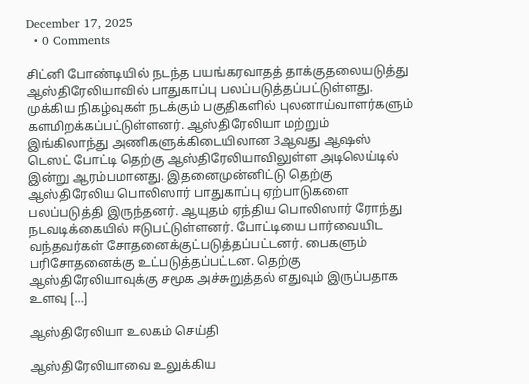December 17, 2025
  • 0 Comments

சிட்னி போண்டியில் நடந்த பயங்கரவாதத் தாக்குதலையடுத்து ஆஸ்திரேலியாவில் பாதுகாப்பு பலப்படுத்தப்பட்டுள்ளது. முக்கிய நிகழ்வுகள் நடக்கும் பகுதிகளில் புலனாய்வாளர்களும் களமிறக்கப்பட்டுள்ளனர். ஆஸ்திரேலியா மற்றும் இங்கிலாந்து அணிகளுக்கிடையிலான 3ஆவது ஆஷஸ் டெஸட் போட்டி தெற்கு ஆஸ்திரேலியாவிலுள்ள அடிலெய்டில் இன்று ஆரம்பமானது. இதனைமுன்னிட்டு தெற்கு ஆஸ்திரேலிய பொலிஸார் பாதுகாப்பு ஏற்பாடுகளை பலப்படுத்தி இருந்தனர். ஆயுதம் ஏந்திய பொலிஸார் ரோந்து நடவடிக்கையில் ஈடுபட்டுள்ளனர். போட்டியை பார்வையிட வந்தவர்கள் சோதனைக்குட்படுத்தப்பட்டனர். பைகளும் பரிசோதனைக்கு உட்படுத்தப்பட்டன. தெற்கு ஆஸ்திரேலியாவுக்கு சமூக அச்சுறுத்தல் எதுவும் இருப்பதாக உளவு […]

ஆஸ்திரேலியா உலகம் செய்தி

ஆஸ்திரேலியாவை உலுக்கிய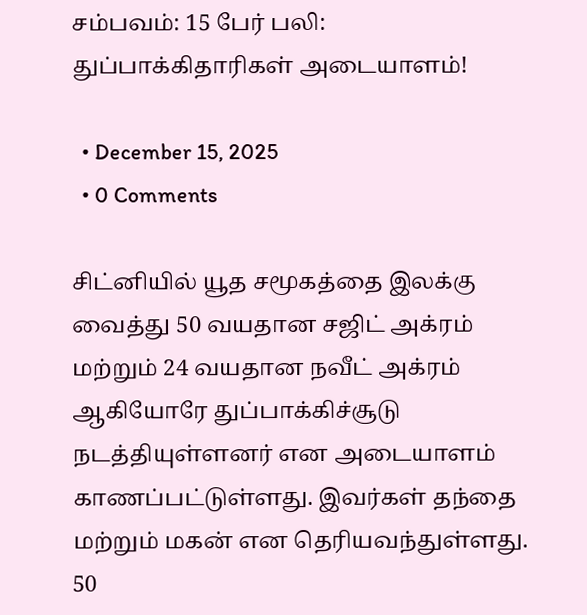சம்பவம்: 15 பேர் பலி: துப்பாக்கிதாரிகள் அடையாளம்!

  • December 15, 2025
  • 0 Comments

சிட்னியில் யூத சமூகத்தை இலக்கு வைத்து 50 வயதான சஜிட் அக்ரம் மற்றும் 24 வயதான நவீட் அக்ரம் ஆகியோரே துப்பாக்கிச்சூடு நடத்தியுள்ளனர் என அடையாளம் காணப்பட்டுள்ளது. இவர்கள் தந்தை மற்றும் மகன் என தெரியவந்துள்ளது. 50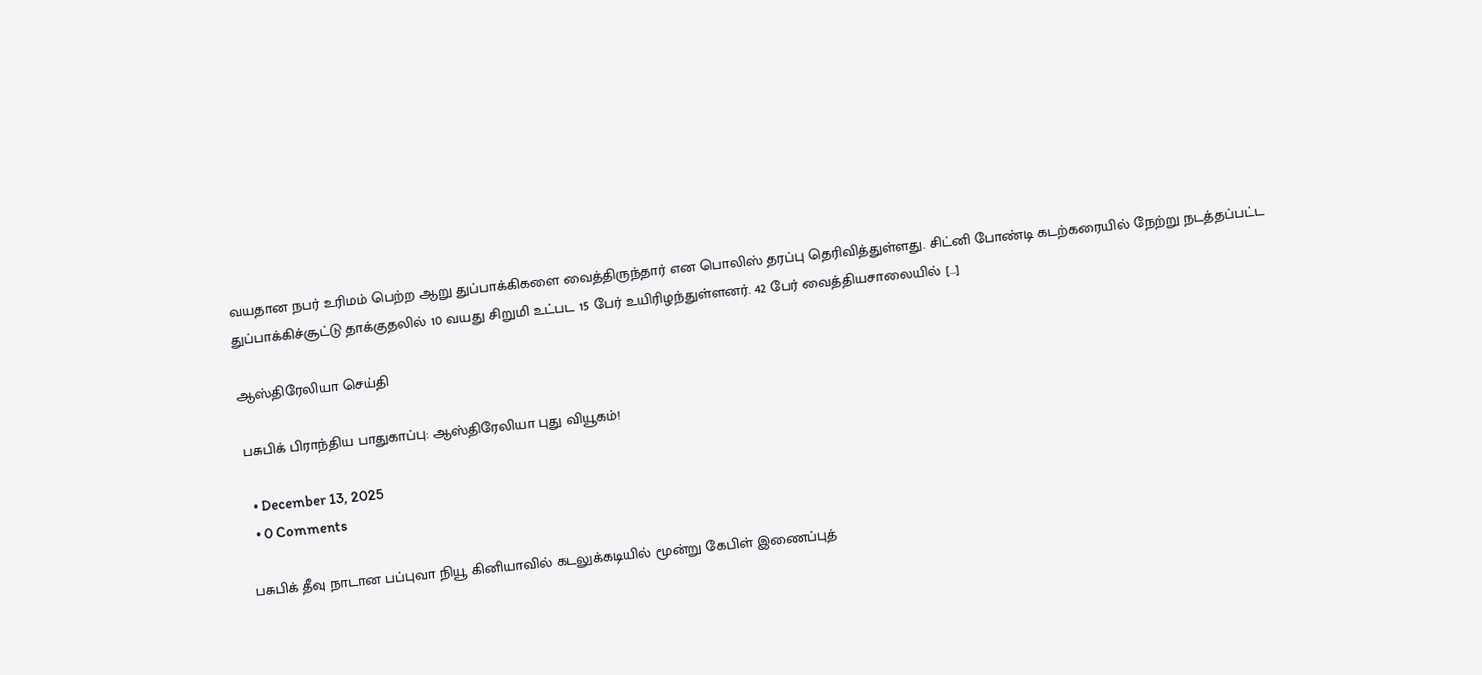வயதான நபர் உரிமம் பெற்ற ஆறு துப்பாக்கிகளை வைத்திருந்தார் என பொலிஸ் தரப்பு தெரிவித்துள்ளது. சிட்னி போண்டி கடற்கரையில் நேற்று நடத்தப்பட்ட துப்பாக்கிச்சூட்டு தாக்குதலில் 10 வயது சிறுமி உட்பட 15 பேர் உயிரிழந்துள்ளனர். 42 பேர் வைத்தியசாலையில் […]

ஆஸ்திரேலியா செய்தி

பசுபிக் பிராந்திய பாதுகாப்பு: ஆஸ்திரேலியா புது வியூகம்!

  • December 13, 2025
  • 0 Comments

பசுபிக் தீவு நாடான பப்புவா நியூ கினியாவில் கடலுக்கடியில் மூன்று கேபிள் இணைப்புத்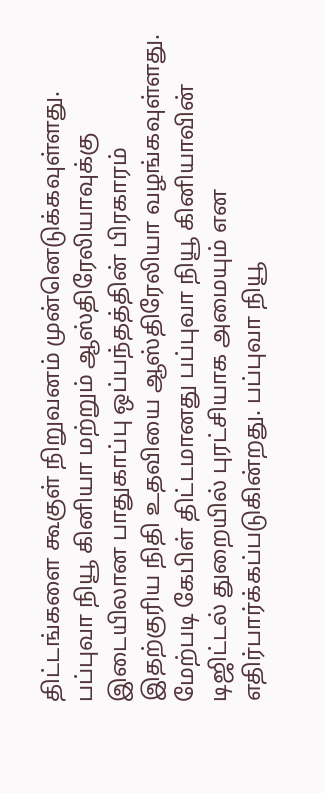திட்டங்களை கூகுள் நிறுவனம் முன்னெடுக்கவுள்ளது. பப்புவா நியூ கினியா மற்றும் ஆஸ்திரேலியாவுக்கு இடையிலான பாதுகாப்பு ஒப்பந்தத்தின் பிரகாரம் இதற்குரிய நிதி உதவியை ஆஸ்திரேலியா வழங்கவுள்ளது. மேற்படி கேபிள் திட்டமானது பப்புவா நியூ கினியாவின் டிஜிட்டல் துறையில் புரட்சியாக அமையும் என எதிர்பார்க்கப்படுகின்றது. பப்புவா நியூ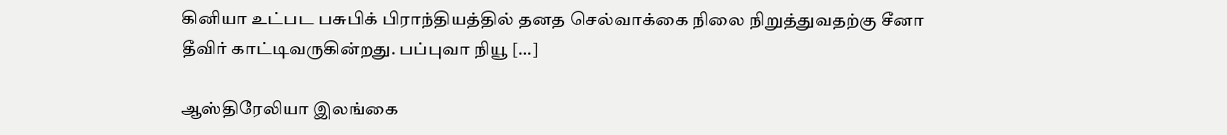கினியா உட்பட பசுபிக் பிராந்தியத்தில் தனத செல்வாக்கை நிலை நிறுத்துவதற்கு சீனா தீவிர் காட்டிவருகின்றது. பப்புவா நியூ […]

ஆஸ்திரேலியா இலங்கை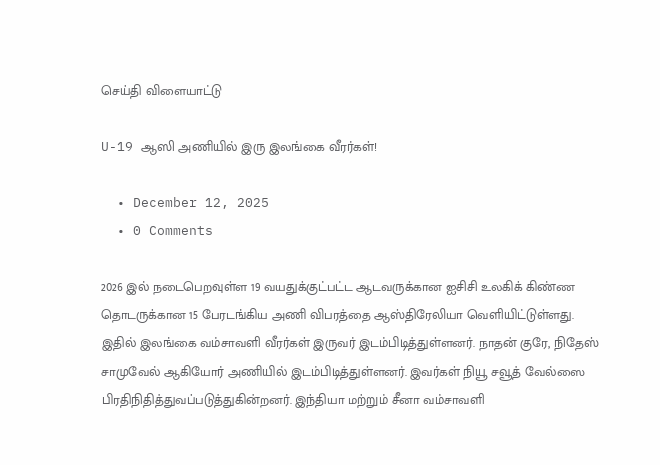செய்தி விளையாட்டு

U-19 ஆஸி அணியில் இரு இலங்கை வீரர்கள்!

  • December 12, 2025
  • 0 Comments

2026 இல் நடைபெறவுள்ள 19 வயதுக்குட்பட்ட ஆடவருக்கான ஐசிசி உலகிக் கிண்ண தொடருக்கான 15 பேரடங்கிய அணி விபரத்தை ஆஸ்திரேலியா வெளியிட்டுள்ளது. இதில் இலங்கை வம்சாவளி வீரர்கள் இருவர் இடம்பிடித்துள்ளனர். நாதன் குரே, நிதேஸ் சாமுவேல் ஆகியோர் அணியில் இடம்பிடித்துள்ளனர். இவர்கள் நியூ சவூத் வேல்ஸை பிரதிநிதித்துவப்படுத்துகின்றனர். இந்தியா மற்றும் சீனா வம்சாவளி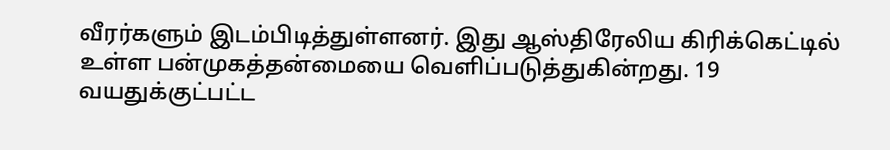வீரர்களும் இடம்பிடித்துள்ளனர். இது ஆஸ்திரேலிய கிரிக்கெட்டில் உள்ள பன்முகத்தன்மையை வெளிப்படுத்துகின்றது. 19 வயதுக்குட்பட்ட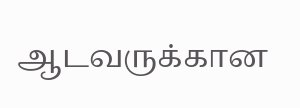ஆடவருக்கான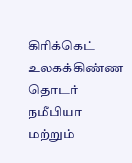கிரிக்கெட் உலகக்கிண்ண தொடர் நமீபியா மற்றும்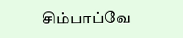சிம்பாப்வே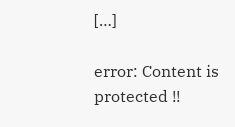[…]

error: Content is protected !!